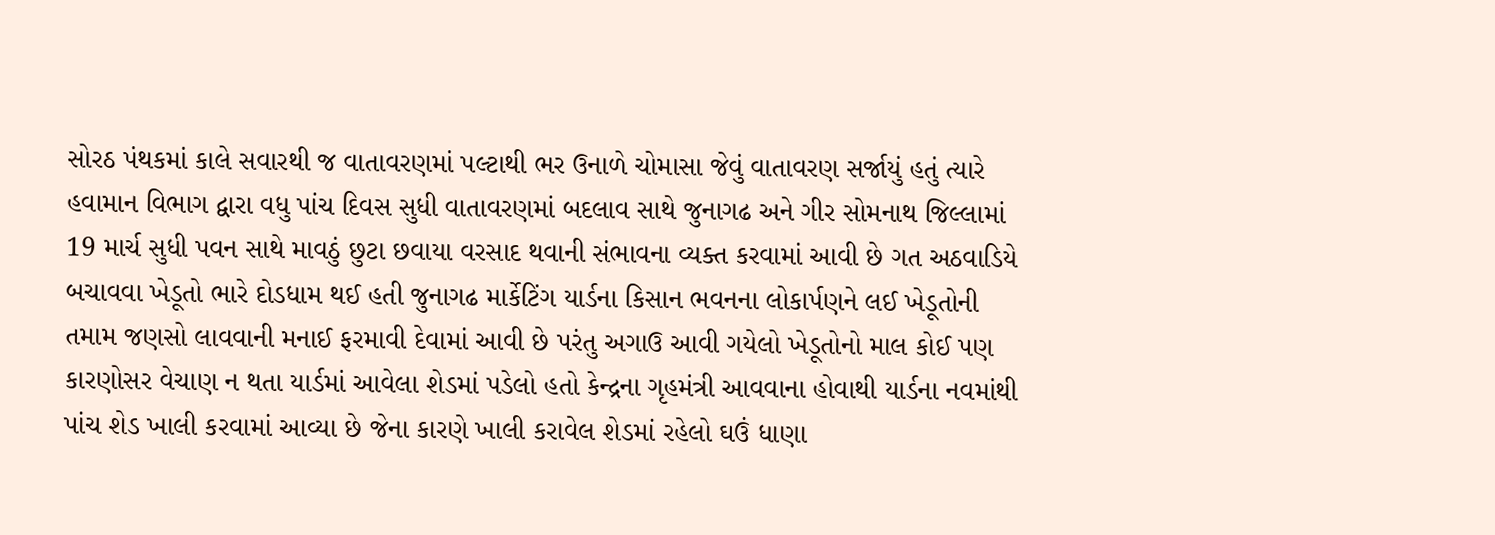સોરઠ પંથકમાં કાલે સવારથી જ વાતાવરણમાં પલ્ટાથી ભર ઉનાળે ચોમાસા જેવું વાતાવરણ સર્જાયું હતું ત્યારે હવામાન વિભાગ દ્વારા વધુ પાંચ દિવસ સુધી વાતાવરણમાં બદલાવ સાથે જુનાગઢ અને ગીર સોમનાથ જિલ્લામાં 19 માર્ચ સુધી પવન સાથે માવઠું છુટા છવાયા વરસાદ થવાની સંભાવના વ્યક્ત કરવામાં આવી છે ગત અઠવાડિયે બચાવવા ખેડૂતો ભારે દોડધામ થઈ હતી જુનાગઢ માર્કેટિંગ યાર્ડના કિસાન ભવનના લોકાર્પણને લઈ ખેડૂતોની તમામ જણસો લાવવાની મનાઈ ફરમાવી દેવામાં આવી છે પરંતુ અગાઉ આવી ગયેલો ખેડૂતોનો માલ કોઈ પણ કારણોસર વેચાણ ન થતા યાર્ડમાં આવેલા શેડમાં પડેલો હતો કેન્દ્રના ગૃહમંત્રી આવવાના હોવાથી યાર્ડના નવમાંથી પાંચ શેડ ખાલી કરવામાં આવ્યા છે જેના કારણે ખાલી કરાવેલ શેડમાં રહેલો ઘઉં ધાણા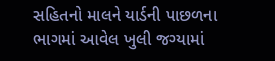સહિતનો માલને યાર્ડની પાછળના ભાગમાં આવેલ ખુલી જગ્યામાં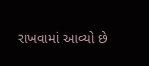રાખવામાં આવ્યો છે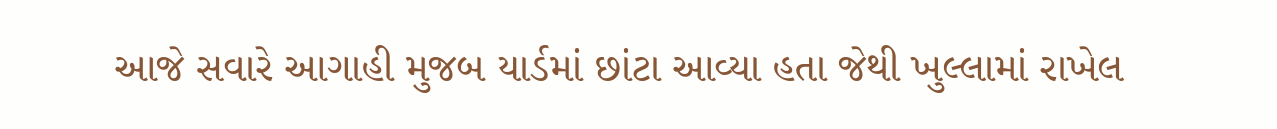આજે સવારે આગાહી મુજબ યાર્ડમાં છાંટા આવ્યા હતા જેથી ખુલ્લામાં રાખેલ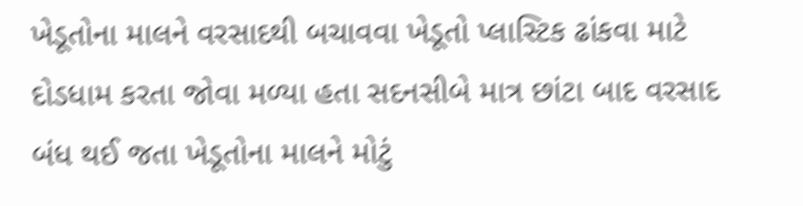ખેડૂતોના માલને વરસાદથી બચાવવા ખેડૂતો પ્લાસ્ટિક ઢાંકવા માટે દોડધામ કરતા જોવા મળ્યા હતા સદનસીબે માત્ર છાંટા બાદ વરસાદ બંધ થઈ જતા ખેડૂતોના માલને મોટું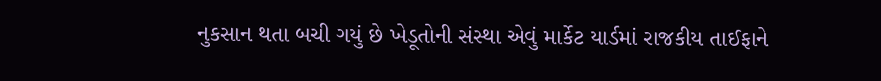નુકસાન થતા બચી ગયું છે ખેડૂતોની સંસ્થા એવું માર્કેટ યાર્ડમાં રાજકીય તાઈફાને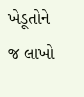ખેડૂતોને જ લાખો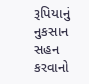રૂપિયાનું નુકસાન સહન કરવાનો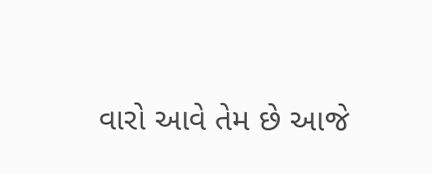વારો આવે તેમ છે આજે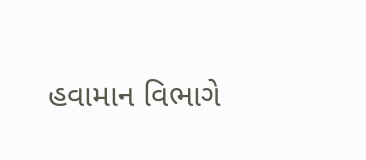હવામાન વિભાગે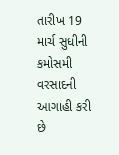તારીખ 19 માર્ચ સુધીની કમોસમી વરસાદની આગાહી કરી છે